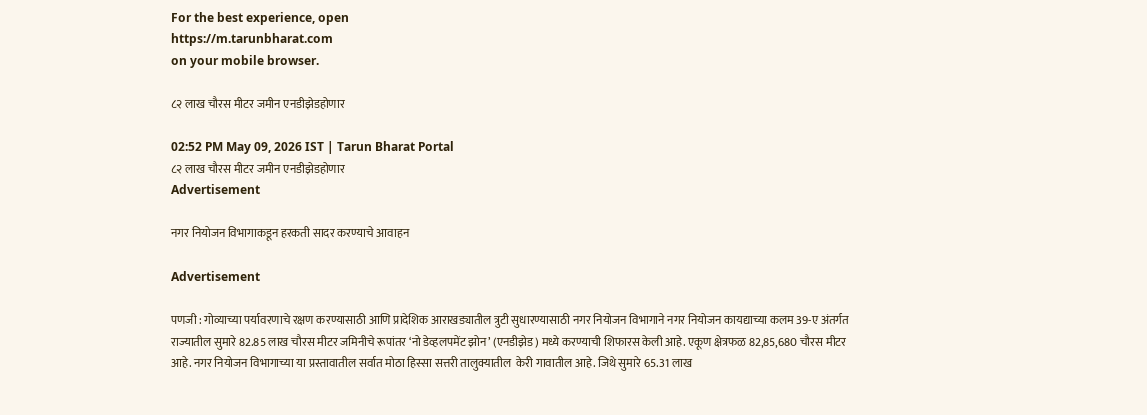For the best experience, open
https://m.tarunbharat.com
on your mobile browser.

८२ लाख चौरस मीटर जमीन एनडीझेडहोणार

02:52 PM May 09, 2026 IST | Tarun Bharat Portal
८२ लाख चौरस मीटर जमीन एनडीझेडहोणार
Advertisement

नगर नियोजन विभागाकडून हरकती सादर करण्याचे आवाहन

Advertisement

पणजी : गोव्याच्या पर्यावरणाचे रक्षण करण्यासाठी आणि प्रादेशिक आराखड्यातील त्रुटी सुधारण्यासाठी नगर नियोजन विभागाने नगर नियोजन कायद्याच्या कलम 39-ए अंतर्गत राज्यातील सुमारे 82.85 लाख चौरस मीटर जमिनीचे रूपांतर ‘नो डेव्हलपमेंट झोन’ (एनडीझेड) मध्ये करण्याची शिफारस केली आहे. एकूण क्षेत्रफळ 82,85,680 चौरस मीटर आहे. नगर नियोजन विभागाच्या या प्रस्तावातील सर्वात मोठा हिस्सा सत्तरी तालुक्यातील  केरी गावातील आहे. जिथे सुमारे 65.31 लाख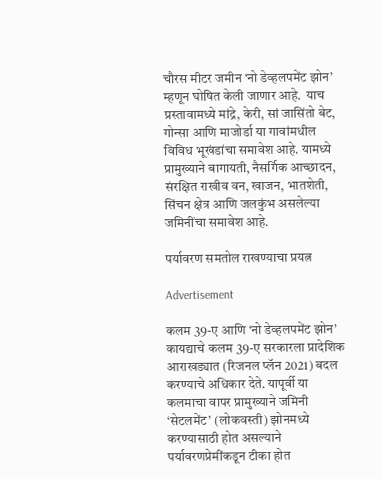चौरस मीटर जमीन ‘नो डेव्हलपमेंट झोन’ म्हणून घोषित केली जाणार आहे.  याच प्रस्तावामध्ये मांद्रे, केरी, सां जासिंतो बेट, गोन्सा आणि माजोर्डा या गावांमधील विविध भूखंडांचा समावेश आहे. यामध्ये प्रामुख्याने बागायती, नैसर्गिक आच्छादन, संरक्षित राखीव वन, खाजन, भातशेती, सिंचन क्षेत्र आणि जलकुंभ असलेल्या जमिनींचा समावेश आहे.

पर्यावरण समतोल राखण्याचा प्रयत्न

Advertisement

कलम 39-ए आणि ‘नो डेव्हलपमेंट झोन’ कायद्याचे कलम 39-ए सरकारला प्रादेशिक आराखड्यात (रिजनल प्लॅन 2021) बदल करण्याचे अधिकार देते. यापूर्वी या कलमाचा वापर प्रामुख्याने जमिनी ‘सेटलमेंट’ (लोकवस्ती) झोनमध्ये करण्यासाठी होत असल्याने पर्यावरणप्रेमींकडून टीका होत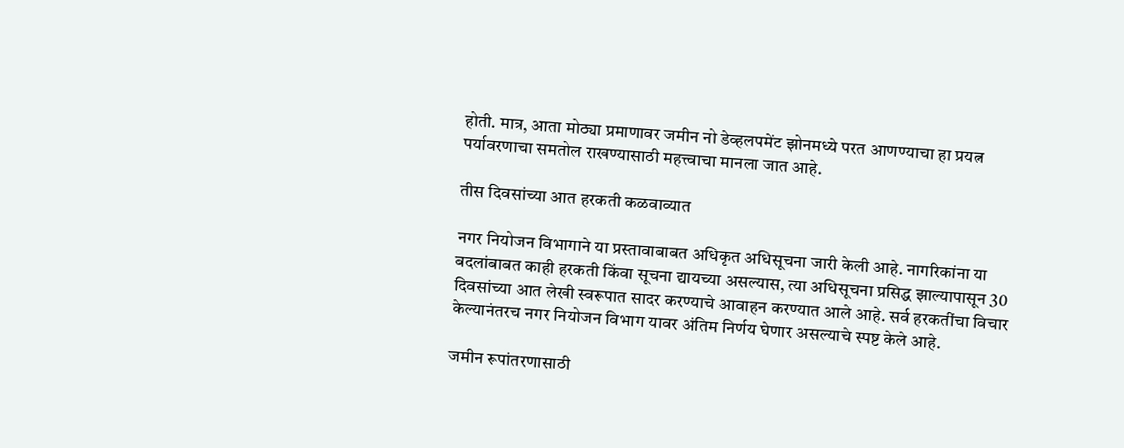होती. मात्र, आता मोठ्या प्रमाणावर जमीन नो डेव्हलपमेंट झोनमध्ये परत आणण्याचा हा प्रयत्न पर्यावरणाचा समतोल राखण्यासाठी महत्त्वाचा मानला जात आहे.

तीस दिवसांच्या आत हरकती कळवाव्यात

नगर नियोजन विभागाने या प्रस्तावाबाबत अधिकृत अधिसूचना जारी केली आहे. नागरिकांना या बदलांबाबत काही हरकती किंवा सूचना द्यायच्या असल्यास, त्या अधिसूचना प्रसिद्ध झाल्यापासून 30 दिवसांच्या आत लेखी स्वरूपात सादर करण्याचे आवाहन करण्यात आले आहे. सर्व हरकतींचा विचार केल्यानंतरच नगर नियोजन विभाग यावर अंतिम निर्णय घेणार असल्याचे स्पष्ट केले आहे.

जमीन रूपांतरणासाठी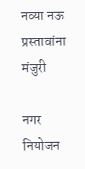नव्या नऊ प्रस्तावांना मंजुरी

नगर नियोजन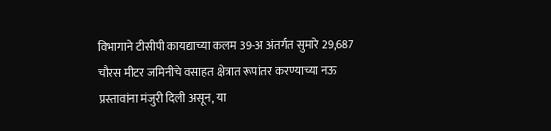विभागाने टीसीपी कायद्याच्या कलम 39-अ अंतर्गत सुमारे 29,687 चौरस मीटर जमिनीचे वसाहत क्षेत्रात रूपांतर करण्याच्या नऊ प्रस्तावांना मंजुरी दिली असून, या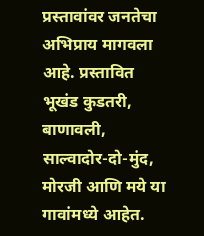प्रस्तावांवर जनतेचा अभिप्राय मागवला आहे. प्रस्तावित भूखंड कुडतरी, बाणावली, साल्वादोर-दो-मुंद, मोरजी आणि मये या गावांमध्ये आहेत.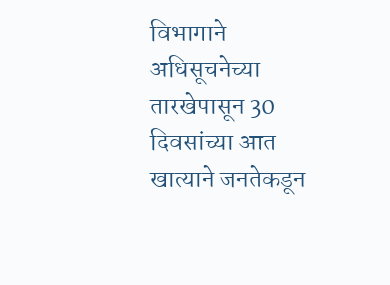विभागाने अधिसूचनेच्या तारखेपासून 30 दिवसांच्या आत खात्याने जनतेकडून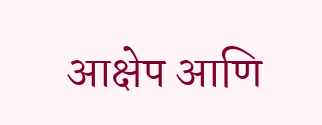आक्षेप आणि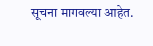सूचना मागवल्या आहेत.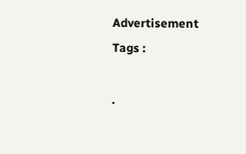Advertisement
Tags :

.